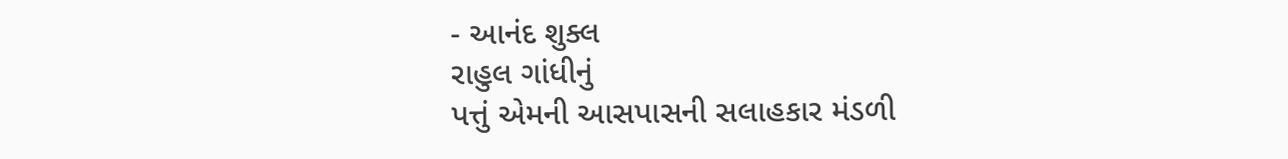- આનંદ શુક્લ
રાહુલ ગાંધીનું
પત્તું એમની આસપાસની સલાહકાર મંડળી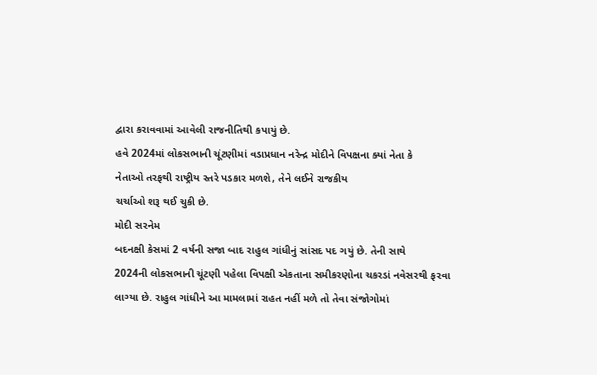દ્વારા કરાવવામાં આવેલી રાજનીતિથી કપાયું છે.
હવે 2024માં લોકસભાની ચૂંટણીમાં વડાપ્રધાન નરેન્દ્ર મોદીને વિપક્ષના ક્યાં નેતા કે
નેતાઓ તરફથી રાષ્ટ્રીય સ્તરે પડકાર મળશે, તેને લઈને રાજકીય
ચર્ચાઓ શરૂ થઈ ચુકી છે.
મોદી સરનેમ
બદનક્ષી કેસમાં 2 વર્ષની સજા બાદ રાહુલ ગાંધીનું સાંસદ પદ ગયું છે. તેની સાથે
2024ની લોકસભાની ચૂંટણી પહેલા વિપક્ષી એકતાના સમીકરણોના ચકરડાં નવેસરથી ફરવા
લાગ્યા છે. રાહુલ ગાંધીને આ મામલામાં રાહત નહીં મળે તો તેવા સંજોગોમાં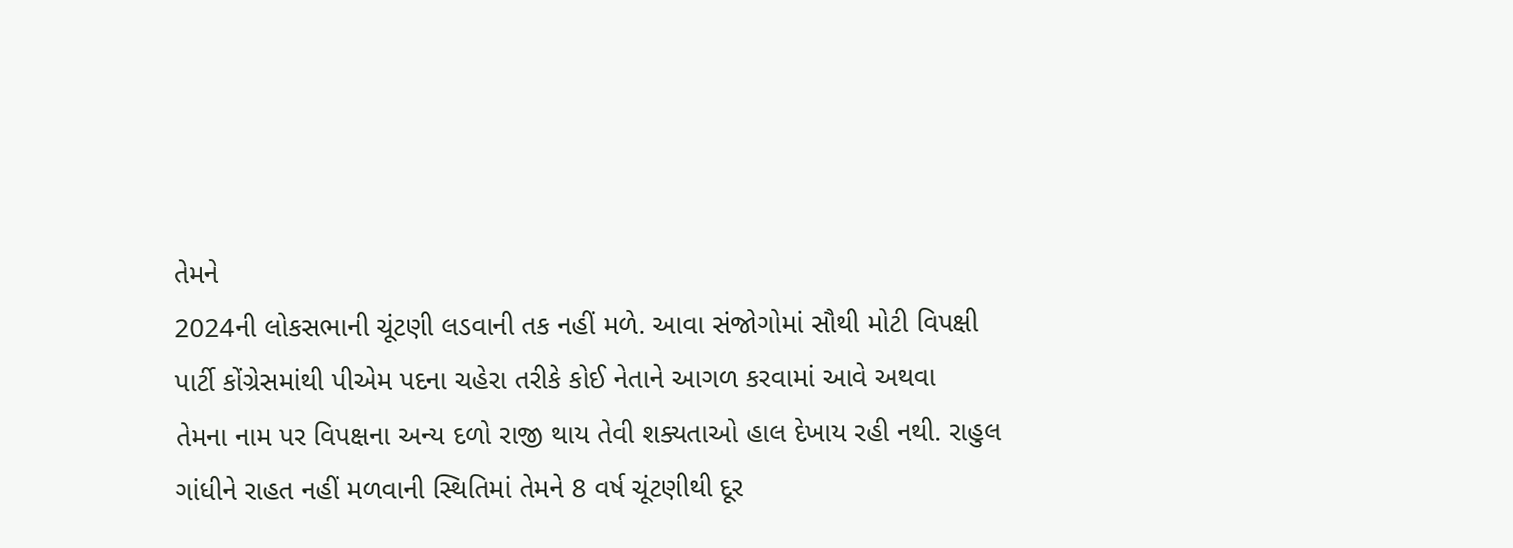તેમને
2024ની લોકસભાની ચૂંટણી લડવાની તક નહીં મળે. આવા સંજોગોમાં સૌથી મોટી વિપક્ષી
પાર્ટી કોંગ્રેસમાંથી પીએમ પદના ચહેરા તરીકે કોઈ નેતાને આગળ કરવામાં આવે અથવા
તેમના નામ પર વિપક્ષના અન્ય દળો રાજી થાય તેવી શક્યતાઓ હાલ દેખાય રહી નથી. રાહુલ
ગાંધીને રાહત નહીં મળવાની સ્થિતિમાં તેમને 8 વર્ષ ચૂંટણીથી દૂર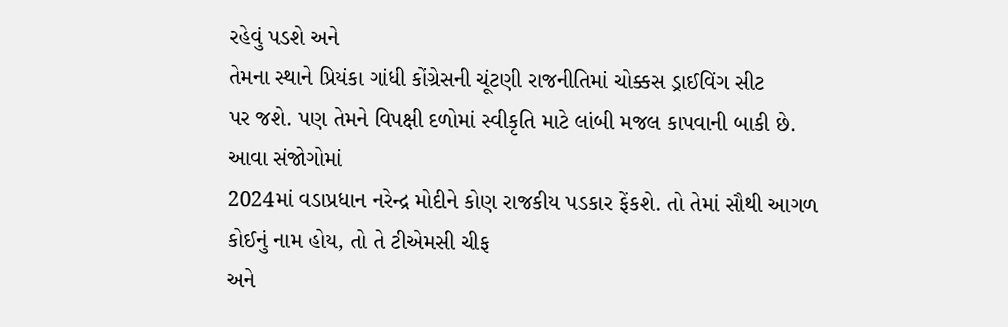રહેવું પડશે અને
તેમના સ્થાને પ્રિયંકા ગાંધી કોંગ્રેસની ચૂંટણી રાજનીતિમાં ચોક્કસ ડ્રાઈવિંગ સીટ
પર જશે. પણ તેમને વિપક્ષી દળોમાં સ્વીકૃતિ માટે લાંબી મજલ કાપવાની બાકી છે.
આવા સંજોગોમાં
2024માં વડાપ્રધાન નરેન્દ્ર મોદીને કોણ રાજકીય પડકાર ફેંકશે. તો તેમાં સૌથી આગળ
કોઈનું નામ હોય, તો તે ટીએમસી ચીફ
અને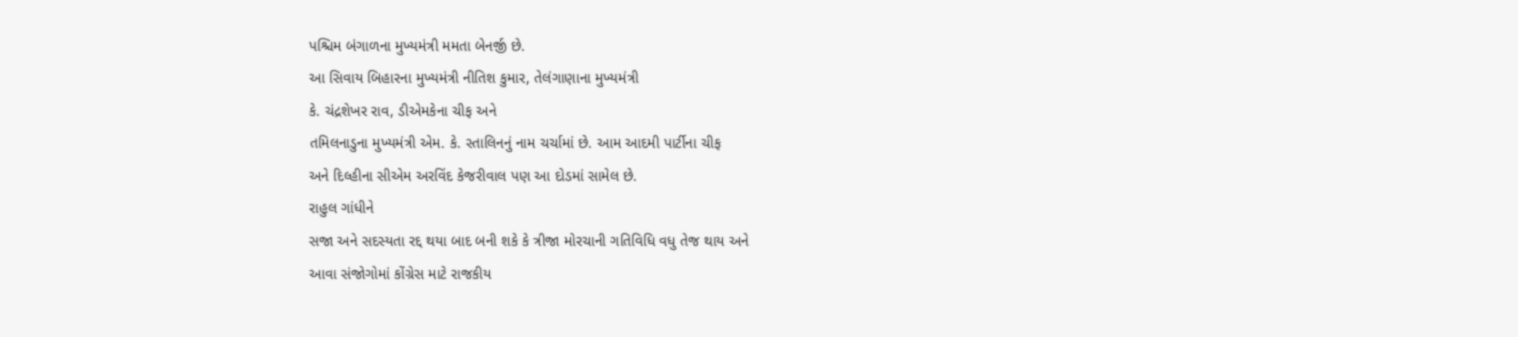પશ્ચિમ બંગાળના મુખ્યમંત્રી મમતા બેનર્જી છે.
આ સિવાય બિહારના મુખ્યમંત્રી નીતિશ કુમાર, તેલંગાણાના મુખ્યમંત્રી
કે. ચંદ્રશેખર રાવ, ડીએમકેના ચીફ અને
તમિલનાડુના મુખ્યમંત્રી એમ. કે. સ્તાલિનનું નામ ચર્ચામાં છે. આમ આદમી પાર્ટીના ચીફ
અને દિલ્હીના સીએમ અરવિંદ કેજરીવાલ પણ આ દોડમાં સામેલ છે.
રાહુલ ગાંધીને
સજા અને સદસ્યતા રદ્દ થયા બાદ બની શકે કે ત્રીજા મોરચાની ગતિવિધિ વધુ તેજ થાય અને
આવા સંજોગોમાં કોંગ્રેસ માટે રાજકીય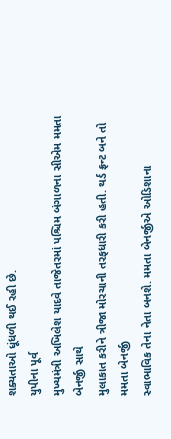શક્યતાઓ ધૂંધળી થઈ રહી છે.
યુપીના પૂર્વ
મુખ્યમંત્રી અખિલેશ યાદવે તાજેતરમાં પશ્ચિમ બંગાળના સીએમ મમતા બેનર્જી સાથે
મુલાકાત કરીને ત્રીજા મોરચાની તરફધારી કરી હતી. થર્ડ ફ્રન્ટ બને તો મમતા બેનર્જી
સ્વાભાવિક તેના નેતા બનશે. મમતા બેનર્જીએ ઓડિશાના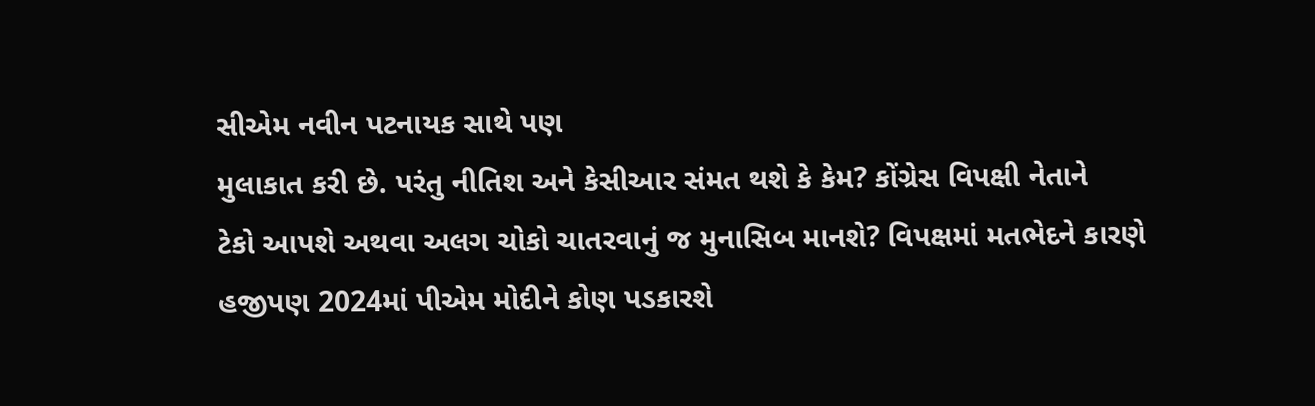સીએમ નવીન પટનાયક સાથે પણ
મુલાકાત કરી છે. પરંતુ નીતિશ અને કેસીઆર સંમત થશે કે કેમ? કોંગ્રેસ વિપક્ષી નેતાને
ટેકો આપશે અથવા અલગ ચોકો ચાતરવાનું જ મુનાસિબ માનશે? વિપક્ષમાં મતભેદને કારણે
હજીપણ 2024માં પીએમ મોદીને કોણ પડકારશે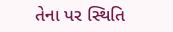તેના પર સ્થિતિ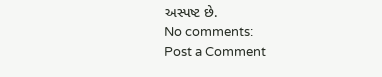અસ્પષ્ટ છે.
No comments:
Post a Comment